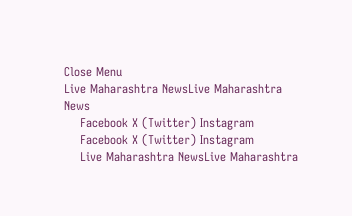Close Menu
Live Maharashtra NewsLive Maharashtra News
    Facebook X (Twitter) Instagram
    Facebook X (Twitter) Instagram
    Live Maharashtra NewsLive Maharashtra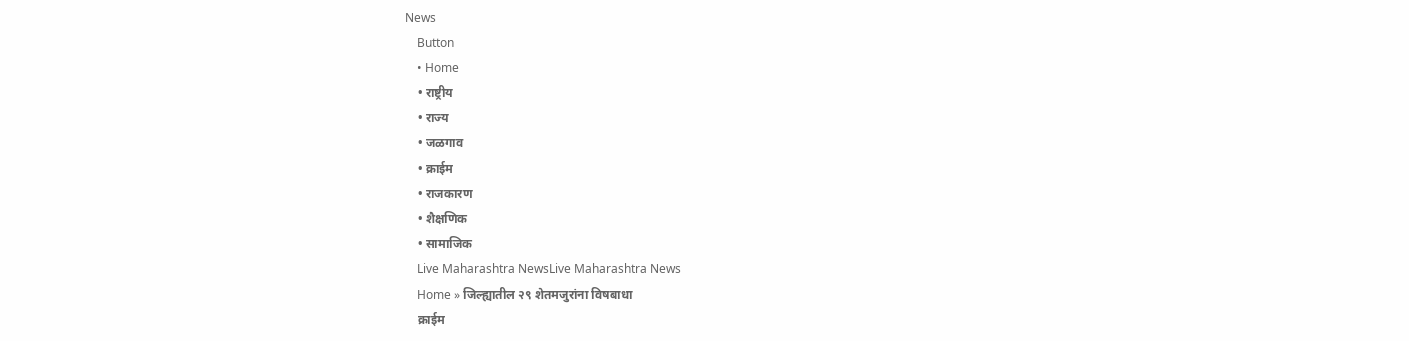News
    Button
    • Home
    • राष्ट्रीय
    • राज्य
    • जळगाव
    • क्राईम
    • राजकारण
    • शैक्षणिक
    • सामाजिक
    Live Maharashtra NewsLive Maharashtra News
    Home » जिल्ह्यातील २९ शेतमजुरांना विषबाधा
    क्राईम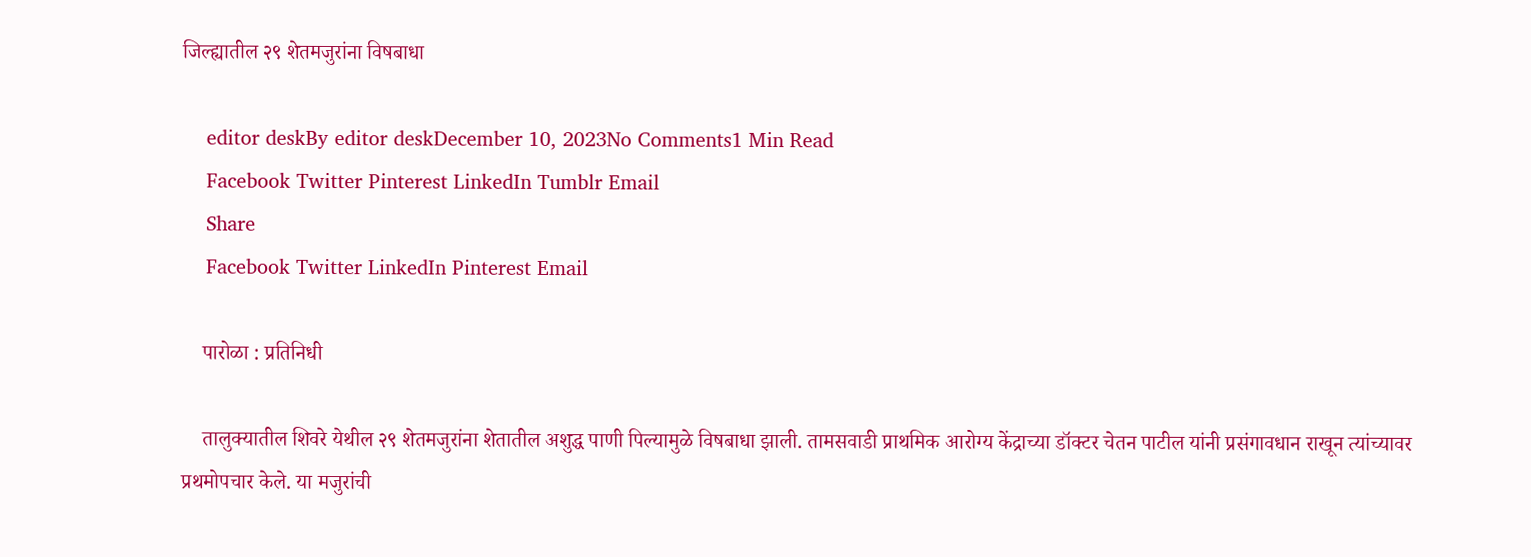जिल्ह्यातील २९ शेतमजुरांना विषबाधा

    editor deskBy editor deskDecember 10, 2023No Comments1 Min Read
    Facebook Twitter Pinterest LinkedIn Tumblr Email
    Share
    Facebook Twitter LinkedIn Pinterest Email

    पारोळा : प्रतिनिधी

    तालुक्यातील शिवरे येथील २९ शेतमजुरांना शेतातील अशुद्ध पाणी पिल्यामुळे विषबाधा झाली. तामसवाडी प्राथमिक आरोग्य केंद्राच्या डॉक्टर चेतन पाटील यांनी प्रसंगावधान राखून त्यांच्यावर प्रथमोपचार केले. या मजुरांची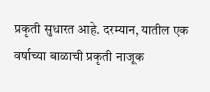प्रकृती सुधारत आहे. दरम्यान, यातील एक वर्षाच्या बाळाची प्रकृती नाजूक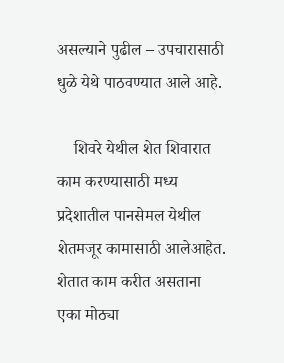असल्याने पुढील – उपचारासाठी धुळे येथे पाठवण्यात आले आहे.

    शिवरे येथील शेत शिवारात काम करण्यासाठी मध्य प्रदेशातील पानसेमल येथील शेतमजूर कामासाठी आलेआहेत. शेतात काम करीत असताना एका मोठ्या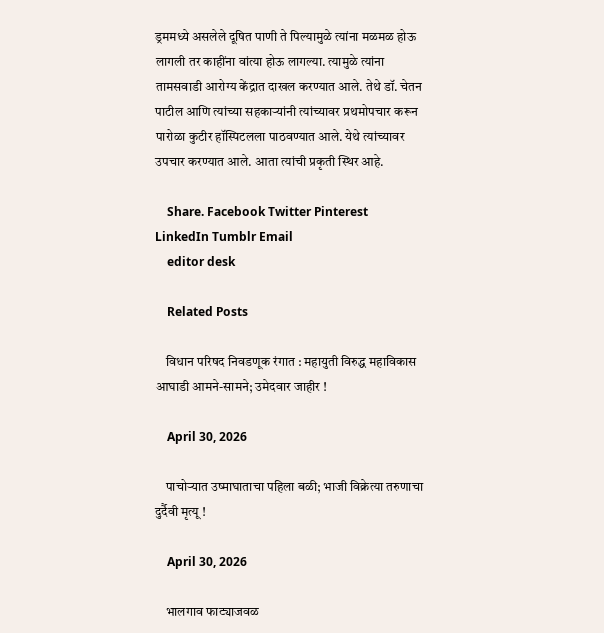ड्रममध्ये असलेले दूषित पाणी ते पिल्यामुळे त्यांना मळमळ होऊ लागली तर काहींना वांत्या होऊ लागल्या. त्यामुळे त्यांना तामसवाडी आरोग्य केंद्रात दाखल करण्यात आले. तेथे डॉ. चेतन पाटील आणि त्यांच्या सहकाऱ्यांनी त्यांच्यावर प्रथमोपचार करून पारोळा कुटीर हॉस्पिटलला पाठवण्यात आले. येथे त्यांच्यावर उपचार करण्यात आले. आता त्यांची प्रकृती स्थिर आहे.

    Share. Facebook Twitter Pinterest LinkedIn Tumblr Email
    editor desk

    Related Posts

    विधान परिषद निवडणूक रंगात : महायुती विरुद्ध महाविकास आघाडी आमने-सामने; उमेदवार जाहीर !

    April 30, 2026

    पाचोऱ्यात उष्माघाताचा पहिला बळी; भाजी विक्रेत्या तरुणाचा दुर्दैवी मृत्यू !

    April 30, 2026

    भालगाव फाट्याजवळ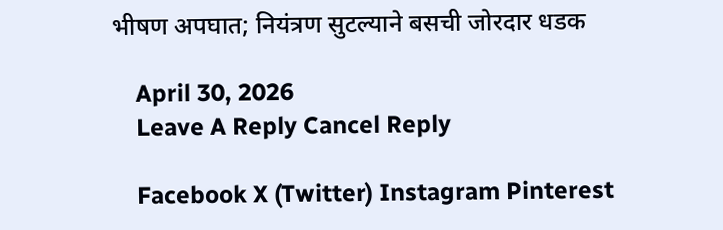भीषण अपघात; नियंत्रण सुटल्याने बसची जोरदार धडक

    April 30, 2026
    Leave A Reply Cancel Reply

    Facebook X (Twitter) Instagram Pinterest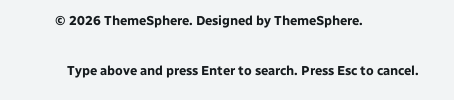© 2026 ThemeSphere. Designed by ThemeSphere.

    Type above and press Enter to search. Press Esc to cancel.